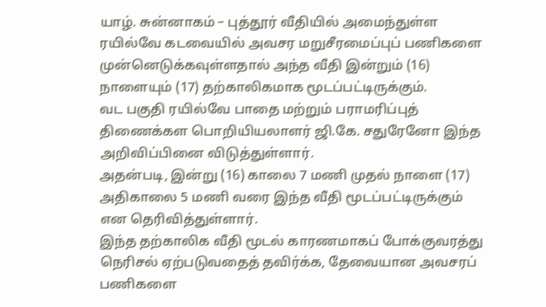யாழ். சுன்னாகம் – புத்தூர் வீதியில் அமைந்துள்ள ரயில்வே கடவையில் அவசர மறுசீரமைப்புப் பணிகளை முன்னெடுக்கவுள்ளதால் அந்த வீதி இன்றும் (16) நாளையும் (17) தற்காலிகமாக மூடப்பட்டிருக்கும்.
வட பகுதி ரயில்வே பாதை மற்றும் பராமரிப்புத் திணைக்கள பொறியியலாளர் ஜி.கே. சதுரேனோ இந்த அறிவிப்பினை விடுத்துள்ளார்.
அதன்படி, இன்று (16) காலை 7 மணி முதல் நாளை (17) அதிகாலை 5 மணி வரை இந்த வீதி மூடப்பட்டிருக்கும் என தெரிவித்துள்ளார்.
இந்த தற்காலிக வீதி மூடல் காரணமாகப் போக்குவரத்து நெரிசல் ஏற்படுவதைத் தவிர்க்க, தேவையான அவசரப் பணிகளை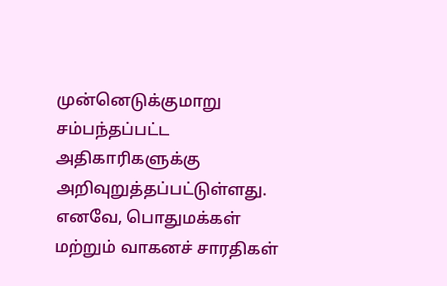முன்னெடுக்குமாறு சம்பந்தப்பட்ட அதிகாரிகளுக்கு அறிவுறுத்தப்பட்டுள்ளது.
எனவே, பொதுமக்கள் மற்றும் வாகனச் சாரதிகள்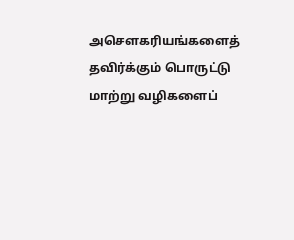அசௌகரியங்களைத் தவிர்க்கும் பொருட்டு மாற்று வழிகளைப்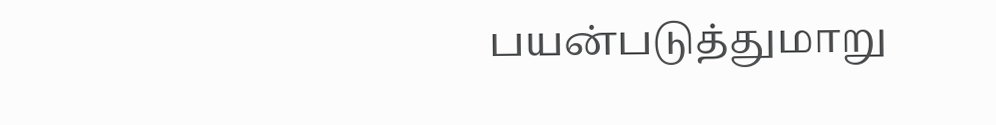பயன்படுத்துமாறு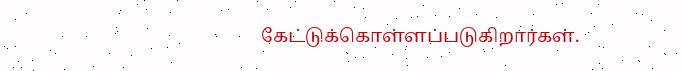கேட்டுக்கொள்ளப்படுகிறார்கள்.